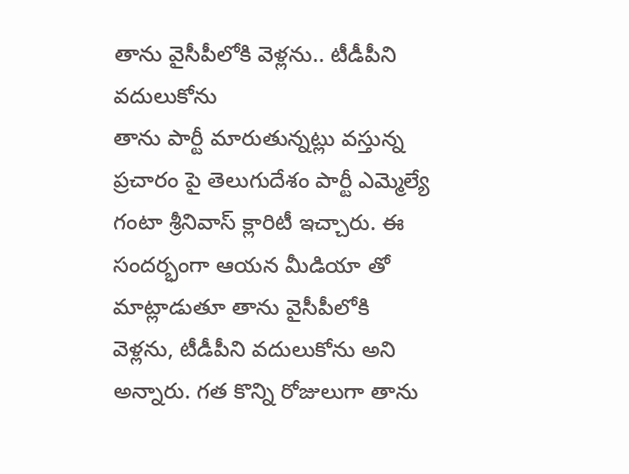తాను వైసీపీలోకి వెళ్లను.. టీడీపీని వదులుకోను
తాను పార్టీ మారుతున్నట్లు వస్తున్న ప్రచారం పై తెలుగుదేశం పార్టీ ఎమ్మెల్యే గంటా శ్రీనివాస్ క్లారిటీ ఇచ్చారు. ఈ సందర్భంగా ఆయన మీడియా తో మాట్లాడుతూ తాను వైసీపీలోకి వెళ్లను, టీడీపీని వదులుకోను అని అన్నారు. గత కొన్ని రోజులుగా తాను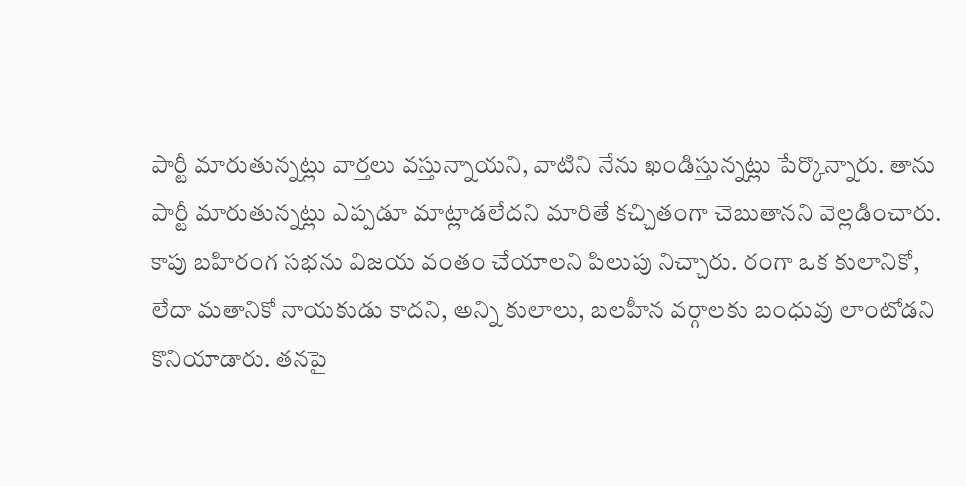పార్టీ మారుతున్నట్లు వార్తలు వస్తున్నాయని, వాటిని నేను ఖండిస్తున్నట్లు పేర్కొన్నారు. తాను పార్టీ మారుతున్నట్లు ఎప్పడూ మాట్లాడలేదని మారితే కచ్చితంగా చెబుతానని వెల్లడించారు. కాపు బహిరంగ సభను విజయ వంతం చేయాలని పిలుపు నిచ్చారు. రంగా ఒక కులానికో, లేదా మతానికో నాయకుడు కాదని, అన్ని కులాలు, బలహీన వర్గాలకు బంధువు లాంటోడని కొనియాడారు. తనపై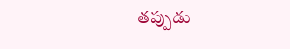తప్పుడు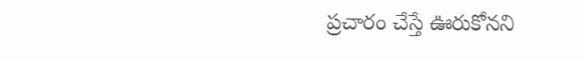ప్రచారం చేస్తే ఊరుకోనని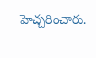హెచ్చరించారు.